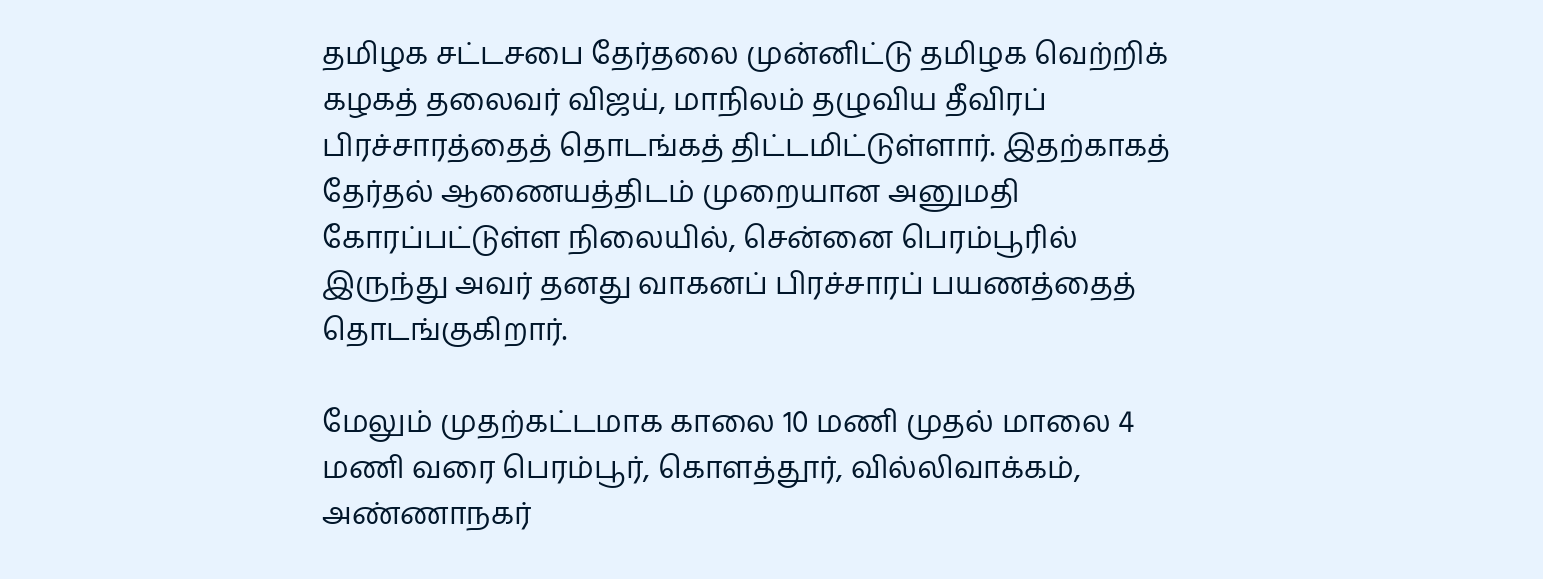தமிழக சட்டசபை தேர்தலை முன்னிட்டு தமிழக வெற்றிக் கழகத் தலைவர் விஜய், மாநிலம் தழுவிய தீவிரப் பிரச்சாரத்தைத் தொடங்கத் திட்டமிட்டுள்ளார். இதற்காகத் தேர்தல் ஆணையத்திடம் முறையான அனுமதி கோரப்பட்டுள்ள நிலையில், சென்னை பெரம்பூரில் இருந்து அவர் தனது வாகனப் பிரச்சாரப் பயணத்தைத் தொடங்குகிறார்.

மேலும் முதற்கட்டமாக காலை 10 மணி முதல் மாலை 4 மணி வரை பெரம்பூர், கொளத்தூர், வில்லிவாக்கம், அண்ணாநகர்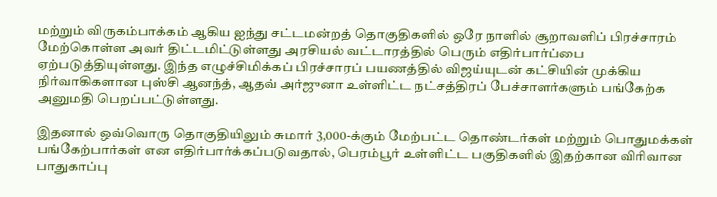மற்றும் விருகம்பாக்கம் ஆகிய ஐந்து சட்டமன்றத் தொகுதிகளில் ஒரே நாளில் சூறாவளிப் பிரச்சாரம் மேற்கொள்ள அவர் திட்டமிட்டுள்ளது அரசியல் வட்டாரத்தில் பெரும் எதிர்பார்ப்பை ஏற்படுத்தியுள்ளது. இந்த எழுச்சிமிக்கப் பிரச்சாரப் பயணத்தில் விஜய்யுடன் கட்சியின் முக்கிய நிர்வாகிகளான புஸ்சி ஆனந்த், ஆதவ் அர்ஜுனா உள்ளிட்ட நட்சத்திரப் பேச்சாளர்களும் பங்கேற்க அனுமதி பெறப்பட்டுள்ளது.

இதனால் ஒவ்வொரு தொகுதியிலும் சுமார் 3,000-க்கும் மேற்பட்ட தொண்டர்கள் மற்றும் பொதுமக்கள் பங்கேற்பார்கள் என எதிர்பார்க்கப்படுவதால், பெரம்பூர் உள்ளிட்ட பகுதிகளில் இதற்கான விரிவான பாதுகாப்பு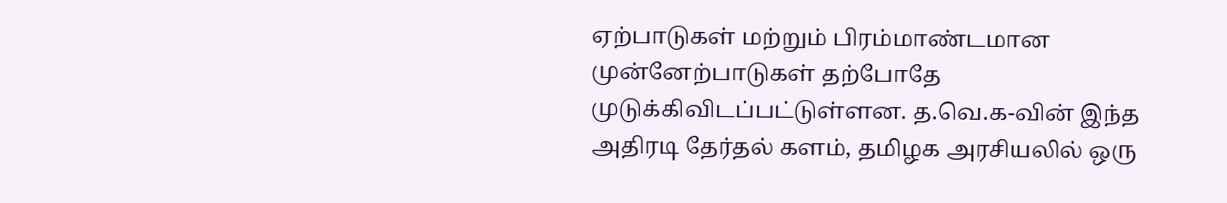ஏற்பாடுகள் மற்றும் பிரம்மாண்டமான முன்னேற்பாடுகள் தற்போதே முடுக்கிவிடப்பட்டுள்ளன. த.வெ.க-வின் இந்த அதிரடி தேர்தல் களம், தமிழக அரசியலில் ஒரு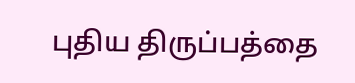புதிய திருப்பத்தை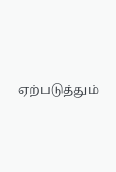ஏற்படுத்தும்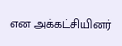என அக்கட்சியினர்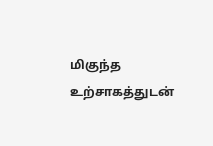மிகுந்த உற்சாகத்துடன்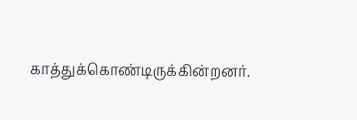காத்துக்கொண்டிருக்கின்றனர்.